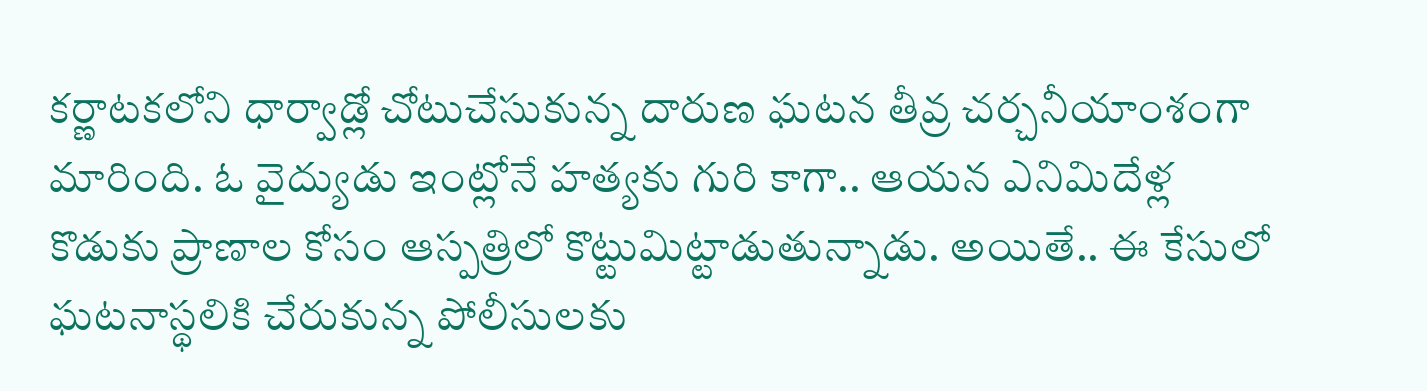కర్ణాటకలోని ధార్వాడ్లో చోటుచేసుకున్న దారుణ ఘటన తీవ్ర చర్చనీయాంశంగా మారింది. ఓ వైద్యుడు ఇంట్లోనే హత్యకు గురి కాగా.. ఆయన ఎనిమిదేళ్ల కొడుకు ప్రాణాల కోసం ఆస్పత్రిలో కొట్టుమిట్టాడుతున్నాడు. అయితే.. ఈ కేసులో ఘటనాస్థలికి చేరుకున్న పోలీసులకు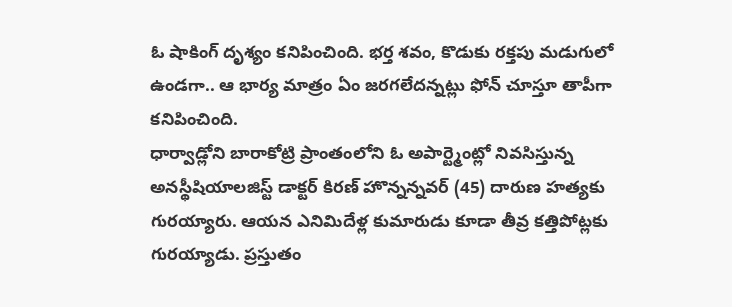ఓ షాకింగ్ దృశ్యం కనిపించింది. భర్త శవం, కొడుకు రక్తపు మడుగులో ఉండగా.. ఆ భార్య మాత్రం ఏం జరగలేదన్నట్లు ఫోన్ చూస్తూ తాపీగా కనిపించింది.
ధార్వాడ్లోని బారాకోట్రి ప్రాంతంలోని ఓ అపార్ట్మెంట్లో నివసిస్తున్న అనస్థీషియాలజిస్ట్ డాక్టర్ కిరణ్ హొన్నన్నవర్ (45) దారుణ హత్యకు గురయ్యారు. ఆయన ఎనిమిదేళ్ల కుమారుడు కూడా తీవ్ర కత్తిపోట్లకు గురయ్యాడు. ప్రస్తుతం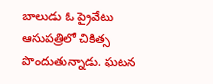బాలుడు ఓ ప్రైవేటు ఆసుపత్రిలో చికిత్స పొందుతున్నాడు. ఘటన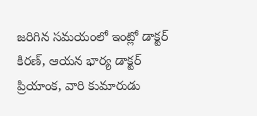జరిగిన సమయంలో ఇంట్లో డాక్టర్ కిరణ్, ఆయన భార్య డాక్టర్ ప్రియాంక, వారి కుమారుడు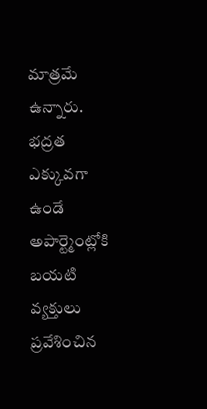మాత్రమే ఉన్నారు. భద్రత ఎక్కువగా ఉండే అపార్ట్మెంట్లోకి బయటి వ్యక్తులు ప్రవేశించిన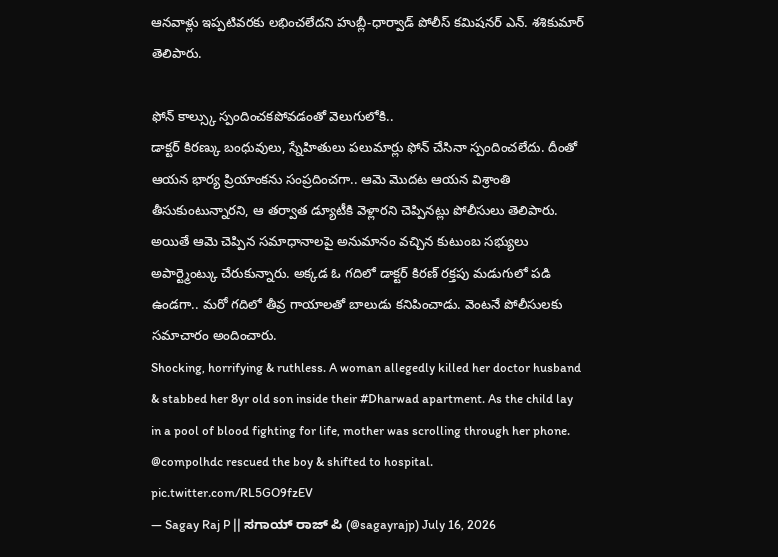ఆనవాళ్లు ఇప్పటివరకు లభించలేదని హుబ్లీ-ధార్వాడ్ పోలీస్ కమిషనర్ ఎన్. శశికుమార్ తెలిపారు.

ఫోన్ కాల్స్కు స్పందించకపోవడంతో వెలుగులోకి..
డాక్టర్ కిరణ్కు బంధువులు, స్నేహితులు పలుమార్లు ఫోన్ చేసినా స్పందించలేదు. దీంతో ఆయన భార్య ప్రియాంకను సంప్రదించగా.. ఆమె మొదట ఆయన విశ్రాంతి తీసుకుంటున్నారని, ఆ తర్వాత డ్యూటీకి వెళ్లారని చెప్పినట్లు పోలీసులు తెలిపారు. అయితే ఆమె చెప్పిన సమాధానాలపై అనుమానం వచ్చిన కుటుంబ సభ్యులు అపార్ట్మెంట్కు చేరుకున్నారు. అక్కడ ఓ గదిలో డాక్టర్ కిరణ్ రక్తపు మడుగులో పడి ఉండగా.. మరో గదిలో తీవ్ర గాయాలతో బాలుడు కనిపించాడు. వెంటనే పోలీసులకు సమాచారం అందించారు.
Shocking, horrifying & ruthless. A woman allegedly killed her doctor husband & stabbed her 8yr old son inside their #Dharwad apartment. As the child lay in a pool of blood fighting for life, mother was scrolling through her phone. @compolhdc rescued the boy & shifted to hospital. pic.twitter.com/RL5GO9fzEV
— Sagay Raj P || ಸಗಾಯ್ ರಾಜ್ ಪಿ (@sagayrajp) July 16, 2026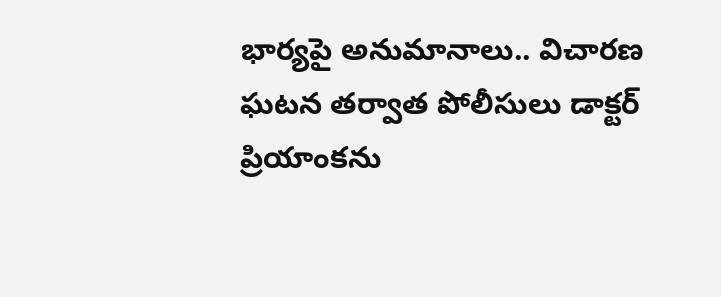భార్యపై అనుమానాలు.. విచారణ
ఘటన తర్వాత పోలీసులు డాక్టర్ ప్రియాంకను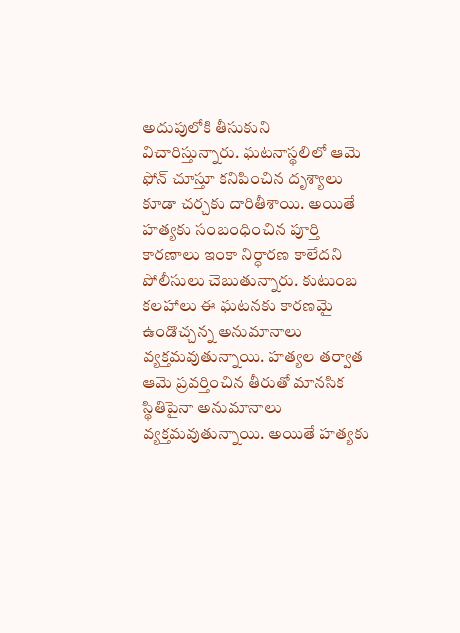అదుపులోకి తీసుకుని విచారిస్తున్నారు. ఘటనాస్థలిలో ఆమె ఫోన్ చూస్తూ కనిపించిన దృశ్యాలు కూడా చర్చకు దారితీశాయి. అయితే హత్యకు సంబంధించిన పూర్తి కారణాలు ఇంకా నిర్ధారణ కాలేదని పోలీసులు చెబుతున్నారు. కుటుంబ కలహాలు ఈ ఘటనకు కారణమై ఉండొచ్చన్న అనుమానాలు వ్యక్తమవుతున్నాయి. హత్యల తర్వాత ఆమె ప్రవర్తించిన తీరుతో మానసిక స్థితిపైనా అనుమానాలు వ్యక్తమవుతున్నాయి. అయితే హత్యకు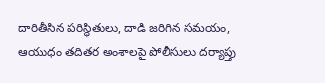దారితీసిన పరిస్థితులు, దాడి జరిగిన సమయం, ఆయుధం తదితర అంశాలపై పోలీసులు దర్యాప్తు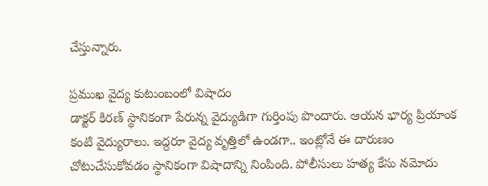చేస్తున్నారు.

ప్రముఖ వైద్య కుటుంబంలో విషాదం
డాక్టర్ కిరణ్ స్థానికంగా పేరున్న వైద్యుడిగా గుర్తింపు పొందారు. ఆయన భార్య ప్రియాంక కంటి వైద్యురాలు. ఇద్దరూ వైద్య వృత్తిలో ఉండగా.. ఇంట్లోనే ఈ దారుణం చోటుచేసుకోవడం స్థానికంగా విషాదాన్ని నింపింది. పోలీసులు హత్య కేసు నమోదు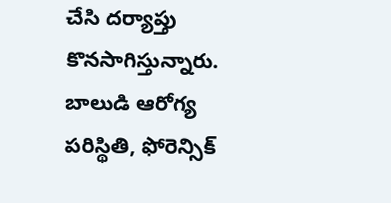చేసి దర్యాప్తు కొనసాగిస్తున్నారు. బాలుడి ఆరోగ్య పరిస్థితి, ఫోరెన్సిక్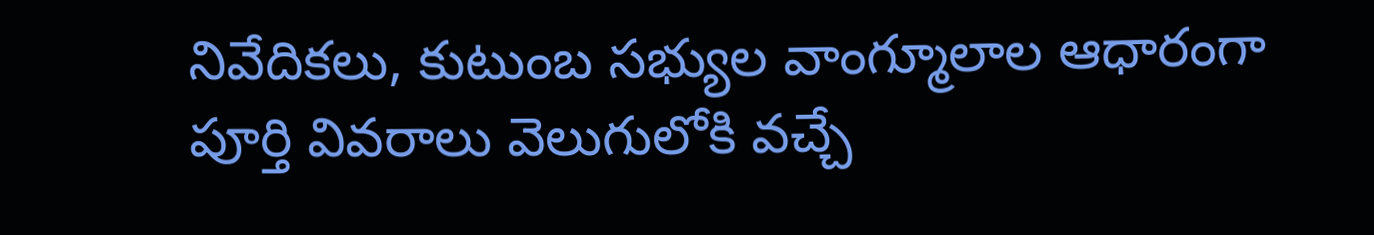నివేదికలు, కుటుంబ సభ్యుల వాంగ్మూలాల ఆధారంగా పూర్తి వివరాలు వెలుగులోకి వచ్చే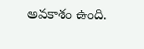అవకాశం ఉంది.